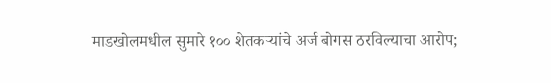माडखोलमधील सुमारे १०० शेतकऱ्यांचे अर्ज बोगस ठरविल्याचा आरोप;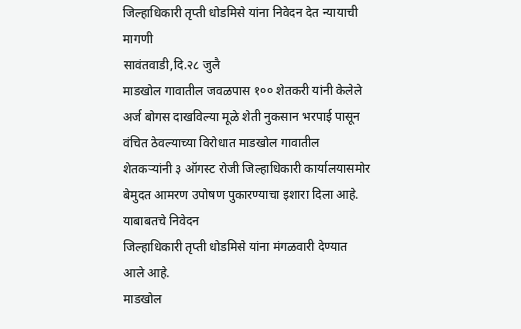जिल्हाधिकारी तृप्ती धोडमिसे यांना निवेदन देत न्यायाची मागणी
सावंतवाडी,दि.२८ जुलै
माडखोल गावातील जवळपास १०० शेतकरी यांनी केलेले अर्ज बोगस दाखविल्या मूळे शेती नुकसान भरपाई पासून वंचित ठेवल्याच्या विरोधात माडखोल गावातील शेतकऱ्यांनी ३ ऑगस्ट रोजी जिल्हाधिकारी कार्यालयासमोर बेमुदत आमरण उपोषण पुकारण्याचा इशारा दिला आहे. याबाबतचे निवेदन
जिल्हाधिकारी तृप्ती धोडमिसे यांना मंगळवारी देण्यात आले आहे.
माडखोल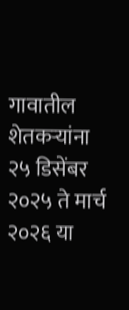गावातील शेतकऱ्यांना २५ डिसेंबर २०२५ ते मार्च २०२६ या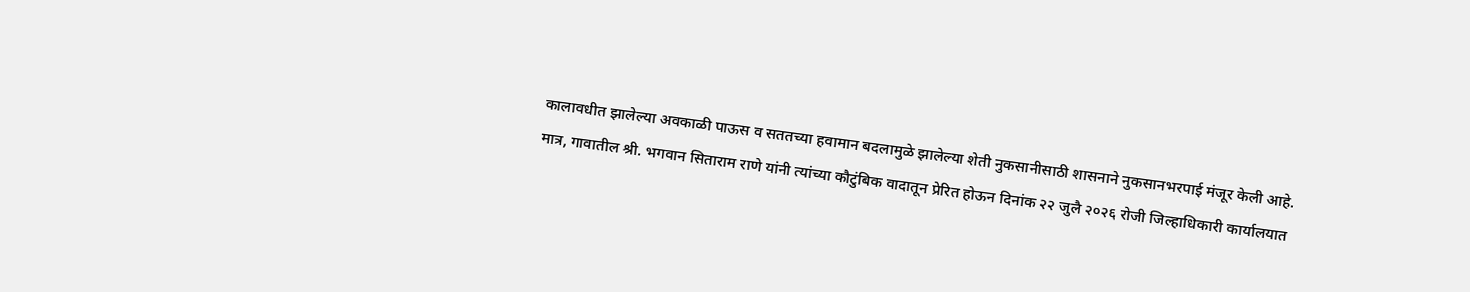कालावधीत झालेल्या अवकाळी पाऊस व सततच्या हवामान बदलामुळे झालेल्या शेती नुकसानीसाठी शासनाने नुकसानभरपाई मंजूर केली आहे.
मात्र, गावातील श्री. भगवान सिताराम राणे यांनी त्यांच्या कौटुंबिक वादातून प्रेरित होऊन दिनांक २२ जुलै २०२६ रोजी जिल्हाधिकारी कार्यालयात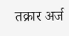तक्रार अर्ज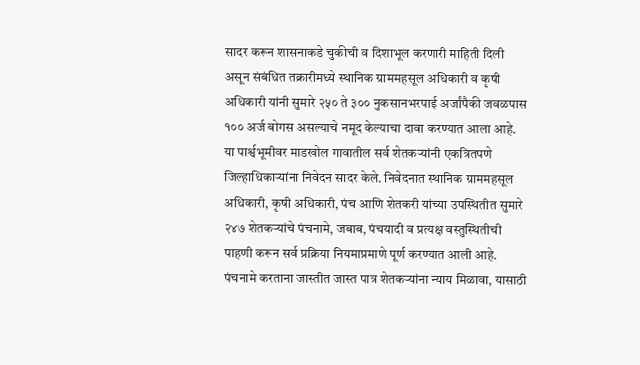सादर करून शासनाकडे चुकीची व दिशाभूल करणारी माहिती दिली असून संबंधित तक्रारीमध्ये स्थानिक ग्राममहसूल अधिकारी व कृषी अधिकारी यांनी सुमारे २५० ते ३०० नुकसानभरपाई अर्जांपैकी जवळपास १०० अर्ज बोगस असल्याचे नमूद केल्याचा दावा करण्यात आला आहे.
या पार्श्वभूमीवर माडखोल गावातील सर्व शेतकऱ्यांनी एकत्रितपणे जिल्हाधिकाऱ्यांना निवेदन सादर केले. निवेदनात स्थानिक ग्राममहसूल अधिकारी, कृषी अधिकारी, पंच आणि शेतकरी यांच्या उपस्थितीत सुमारे २४७ शेतकऱ्यांचे पंचनामे, जबाब, पंचयादी व प्रत्यक्ष वस्तुस्थितीची पाहणी करून सर्व प्रक्रिया नियमाप्रमाणे पूर्ण करण्यात आली आहे. पंचनामे करताना जास्तीत जास्त पात्र शेतकऱ्यांना न्याय मिळावा, यासाठी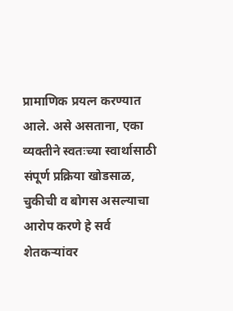प्रामाणिक प्रयत्न करण्यात आले. असे असताना, एका व्यक्तीने स्वतःच्या स्वार्थासाठी संपूर्ण प्रक्रिया खोडसाळ, चुकीची व बोगस असल्याचा आरोप करणे हे सर्व शेतकऱ्यांवर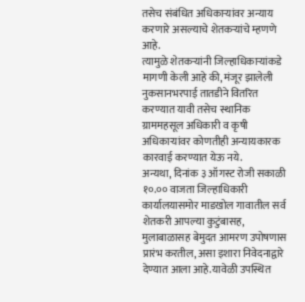तसेच संबंधित अधिकाऱ्यांवर अन्याय करणारे असल्याचे शेतकऱ्यांचे म्हणणे आहे.
त्यामुळे शेतकऱ्यांनी जिल्हाधिकाऱ्यांकडे मागणी केली आहे की, मंजूर झालेली नुकसानभरपाई तातडीने वितरित करण्यात यावी तसेच स्थानिक ग्राममहसूल अधिकारी व कृषी अधिकाऱ्यांवर कोणतीही अन्यायकारक कारवाई करण्यात येऊ नये.
अन्यथा, दिनांक ३ ऑगस्ट रोजी सकाळी १०.०० वाजता जिल्हाधिकारी कार्यालयासमोर माडखोल गावातील सर्व शेतकरी आपल्या कुटुंबासह, मुलाबाळासह बेमुदत आमरण उपोषणास प्रारंभ करतील, असा इशारा निवेदनाद्वारे देण्यात आला आहे.यावेळी उपस्थित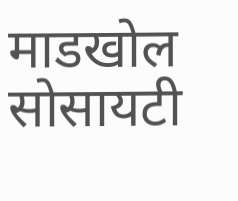माडखोल सोसायटी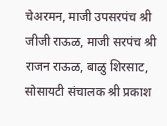चेअरमन, माजी उपसरपंच श्री जीजी राऊळ, माजी सरपंच श्री राजन राऊळ, बाळु शिरसाट, सोसायटी संचालक श्री प्रकाश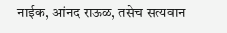नाईक, आंनद राऊळ, तसेच सत्यवान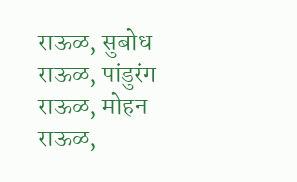राऊळ, सुबोध राऊळ, पांडुरंग राऊळ, मोहन राऊळ,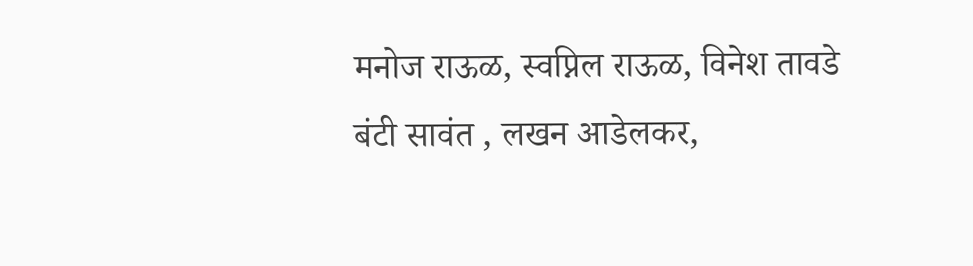मनोज राऊळ, स्वप्निल राऊळ, विनेश तावडे बंटी सावंत , लखन आडेलकर,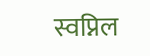स्वप्निल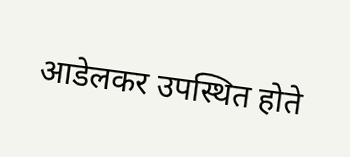आडेलकर उपस्थित होते